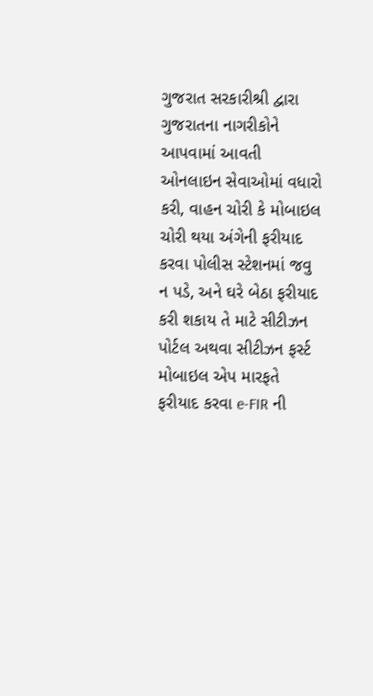ગુજરાત સરકારીશ્રી દ્વારા ગુજરાતના નાગરીકોને આપવામાં આવતી ઓનલાઇન સેવાઓમાં વધારો કરી, વાહન ચોરી કે મોબાઇલ ચોરી થયા અંગેની ફરીયાદ કરવા પોલીસ સ્ટેશનમાં જવુ ન પડે, અને ઘરે બેઠા ફરીયાદ કરી શકાય તે માટે સીટીઝન પોર્ટલ અથવા સીટીઝન ફર્સ્ટ મોબાઇલ એપ મારફતે ફરીયાદ કરવા e-FIR ની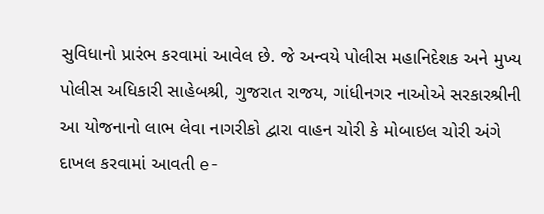સુવિધાનો પ્રારંભ કરવામાં આવેલ છે. જે અન્વયે પોલીસ મહાનિદેશક અને મુખ્ય પોલીસ અધિકારી સાહેબશ્રી, ગુજરાત રાજય, ગાંધીનગર નાઓએ સરકારશ્રીની આ યોજનાનો લાભ લેવા નાગરીકો દ્વારા વાહન ચોરી કે મોબાઇલ ચોરી અંગે દાખલ કરવામાં આવતી e-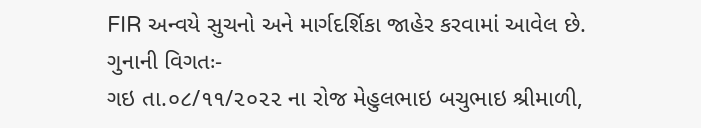FIR અન્વયે સુચનો અને માર્ગદર્શિકા જાહેર કરવામાં આવેલ છે.
ગુનાની વિગતઃ-
ગઇ તા.૦૮/૧૧/૨૦૨૨ ના રોજ મેહુલભાઇ બચુભાઇ શ્રીમાળી,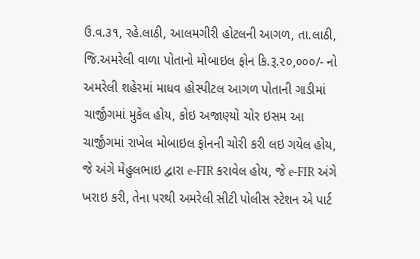ઉ.વ.૩૧, રહે.લાઠી, આલમગીરી હોટલની આગળ, તા.લાઠી, જિ.અમરેલી વાળા પોતાનો મોબાઇલ ફોન કિ.રૂ.૨૦,૦૦૦/- નો અમરેલી શહેરમાં માધવ હોસ્પીટલ આગળ પોતાની ગાડીમાં ચાર્જીંગમાં મુકેલ હોય, કોઇ અજાણ્યો ચોર ઇસમ આ ચાર્જીંગમાં રાખેલ મોબાઇલ ફોનની ચોરી કરી લઇ ગયેલ હોય, જે અંગે મેહુલભાઇ દ્વારા e-FIR કરાવેલ હોય, જે e-FIR અંગે ખરાઇ કરી, તેના પરથી અમરેલી સીટી પોલીસ સ્ટેશન એ પાર્ટ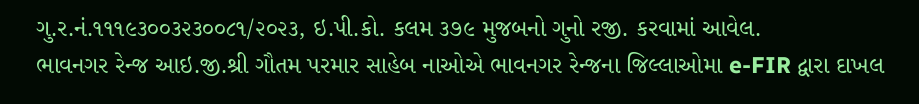ગુ.ર.નં.૧૧૧૯૩૦૦૩૨૩૦૦૮૧/૨૦૨૩, ઇ.પી.કો. કલમ ૩૭૯ મુજબનો ગુનો રજી. કરવામાં આવેલ.
ભાવનગર રેન્જ આઇ.જી.શ્રી ગૌતમ પરમાર સાહેબ નાઓએ ભાવનગર રેન્જના જિલ્લાઓમા e-FIR દ્વારા દાખલ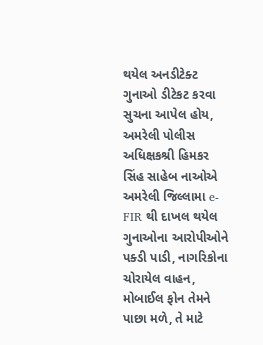થયેલ અનડીટેક્ટ ગુનાઓ ડીટેકટ કરવા સુચના આપેલ હોય, અમરેલી પોલીસ અધિક્ષકશ્રી હિમકર સિંહ સાહેબ નાઓએ અમરેલી જિલ્લામા e-FIR થી દાખલ થયેલ ગુનાઓના આરોપીઓને પક્ડી પાડી, નાગરિકોના ચોરાયેલ વાહન, મોબાઈલ ફોન તેમને પાછા મળે, તે માટે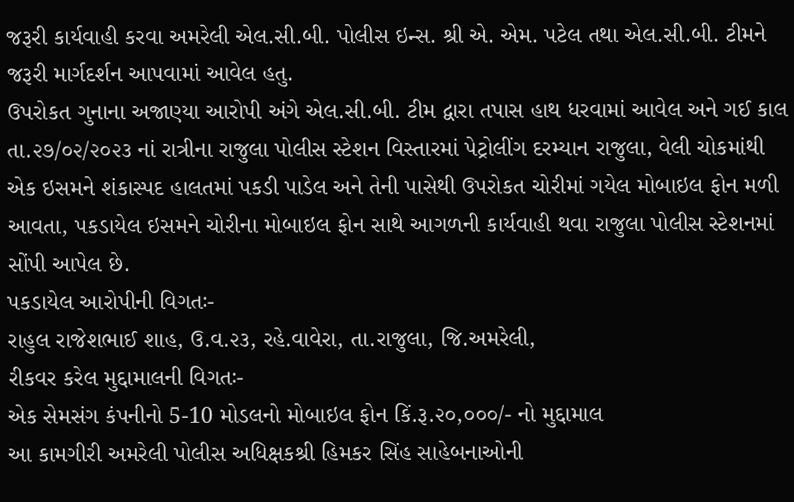જરૂરી કાર્યવાહી કરવા અમરેલી એલ.સી.બી. પોલીસ ઇન્સ. શ્રી એ. એમ. પટેલ તથા એલ.સી.બી. ટીમને જરૂરી માર્ગદર્શન આપવામાં આવેલ હતુ.
ઉપરોકત ગુનાના અજાણ્યા આરોપી અંગે એલ.સી.બી. ટીમ દ્વારા તપાસ હાથ ધરવામાં આવેલ અને ગઈ કાલ તા.૨૭/૦૨/૨૦૨૩ નાં રાત્રીના રાજુલા પોલીસ સ્ટેશન વિસ્તારમાં પેટ્રોલીંગ દરમ્યાન રાજુલા, વેલી ચોકમાંથી એક ઇસમને શંકાસ્પદ હાલતમાં પકડી પાડેલ અને તેની પાસેથી ઉપરોકત ચોરીમાં ગયેલ મોબાઇલ ફોન મળી આવતા, પકડાયેલ ઇસમને ચોરીના મોબાઇલ ફોન સાથે આગળની કાર્યવાહી થવા રાજુલા પોલીસ સ્ટેશનમાં સોંપી આપેલ છે.
પકડાયેલ આરોપીની વિગતઃ-
રાહુલ રાજેશભાઈ શાહ, ઉ.વ.૨૩, રહે.વાવેરા, તા.રાજુલા, જિ.અમરેલી,
રીકવર કરેલ મુદ્દામાલની વિગતઃ-
એક સેમસંગ કંપનીનો 5-10 મોડલનો મોબાઇલ ફોન કિં.રૂ.૨૦,૦૦૦/- નો મુદ્દામાલ
આ કામગીરી અમરેલી પોલીસ અધિક્ષકશ્રી હિમકર સિંહ સાહેબનાઓની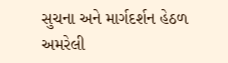સુચના અને માર્ગદર્શન હેઠળ અમરેલી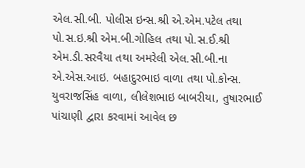એલ.સી.બી. પોલીસ ઇન્સ.શ્રી એ.એમ.પટેલ તથા પો.સ.ઇ.શ્રી એમ.બી.ગોહિલ તથા પો.સ.ઈ.શ્રી એમ.ડી.સરવૈયા તથા અમરેલી એલ.સી.બી.ના એ.એસ.આઇ. બહાદુરભાઇ વાળા તથા પો.કોન્સ. યુવરાજસિંહ વાળા, લીલેશભાઇ બાબરીયા, તુષારભાઈ પાંચાણી દ્વારા કરવામાં આવેલ છ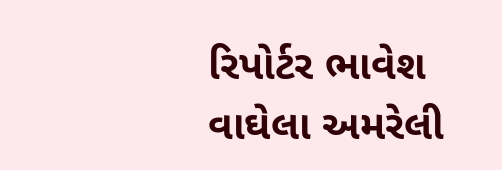રિપોર્ટર ભાવેશ વાઘેલા અમરેલી